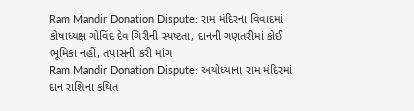Ram Mandir Donation Dispute: રામ મંદિરના વિવાદમાં કોષાધ્યક્ષ ગોવિંદ દેવ ગિરીની સ્પષ્ટતા, દાનની ગણતરીમાં કોઈ ભૂમિકા નહીં, તપાસની કરી માંગ
Ram Mandir Donation Dispute: અયોધ્યાના રામ મંદિરમાં દાન રાશિના કથિત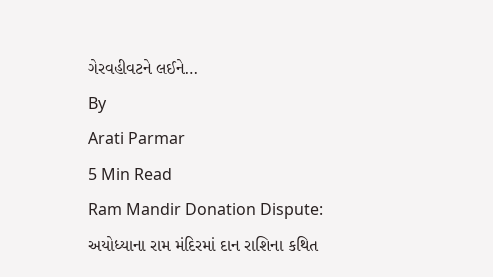ગેરવહીવટને લઈને…
By
Arati Parmar
5 Min Read
Ram Mandir Donation Dispute: અયોધ્યાના રામ મંદિરમાં દાન રાશિના કથિત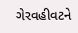ગેરવહીવટને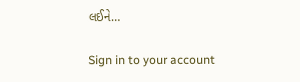લઈને…

Sign in to your account